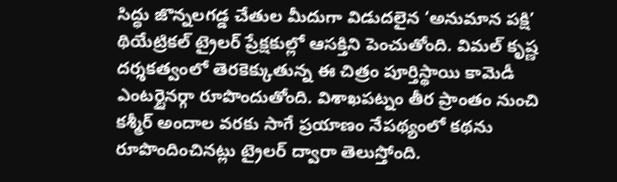సిద్ధు జొన్నలగడ్డ చేతుల మీదుగా విడుదలైన ‘అనుమాన పక్షి’ థియేట్రికల్ ట్రైలర్ ప్రేక్షకుల్లో ఆసక్తిని పెంచుతోంది. విమల్ కృష్ణ దర్శకత్వంలో తెరకెక్కుతున్న ఈ చిత్రం పూర్తిస్థాయి కామెడీ ఎంటర్టైనర్గా రూపొందుతోంది. విశాఖపట్నం తీర ప్రాంతం నుంచి కశ్మీర్ అందాల వరకు సాగే ప్రయాణం నేపథ్యంలో కథను రూపొందించినట్లు ట్రైలర్ ద్వారా తెలుస్తోంది.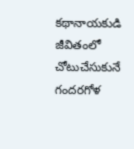కథానాయకుడి జీవితంలో చోటుచేసుకునే గందరగోళ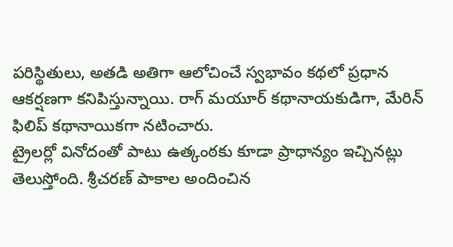పరిస్థితులు, అతడి అతిగా ఆలోచించే స్వభావం కథలో ప్రధాన ఆకర్షణగా కనిపిస్తున్నాయి. రాగ్ మయూర్ కథానాయకుడిగా, మేరిన్ ఫిలిప్ కథానాయికగా నటించారు.
ట్రైలర్లో వినోదంతో పాటు ఉత్కంఠకు కూడా ప్రాధాన్యం ఇచ్చినట్లు తెలుస్తోంది. శ్రీచరణ్ పాకాల అందించిన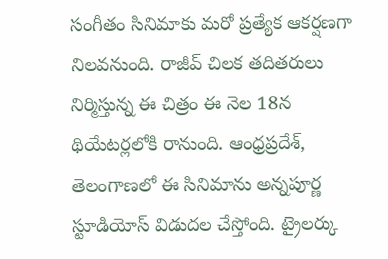సంగీతం సినిమాకు మరో ప్రత్యేక ఆకర్షణగా నిలవనుంది. రాజీవ్ చిలక తదితరులు నిర్మిస్తున్న ఈ చిత్రం ఈ నెల 18న థియేటర్లలోకి రానుంది. ఆంధ్రప్రదేశ్, తెలంగాణలో ఈ సినిమాను అన్నపూర్ణ స్టూడియోస్ విడుదల చేస్తోంది. ట్రైలర్కు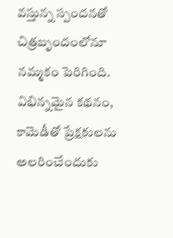వస్తున్న స్పందనతో చిత్రబృందంలోనూ నమ్మకం పెరిగింది. విభిన్నమైన కథనం, కామెడీతో ప్రేక్షకులను అలరించేందుకు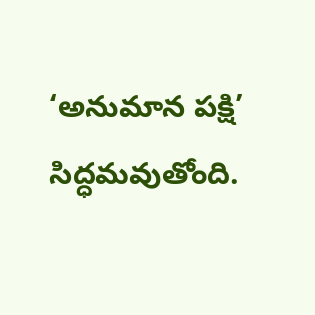‘అనుమాన పక్షి’ సిద్ధమవుతోంది.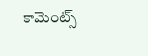కామెంట్స్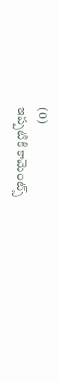(0)
ఇప్పటికి కామెంట్స్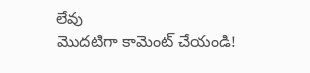లేవు
మొదటిగా కామెంట్ చేయండి!